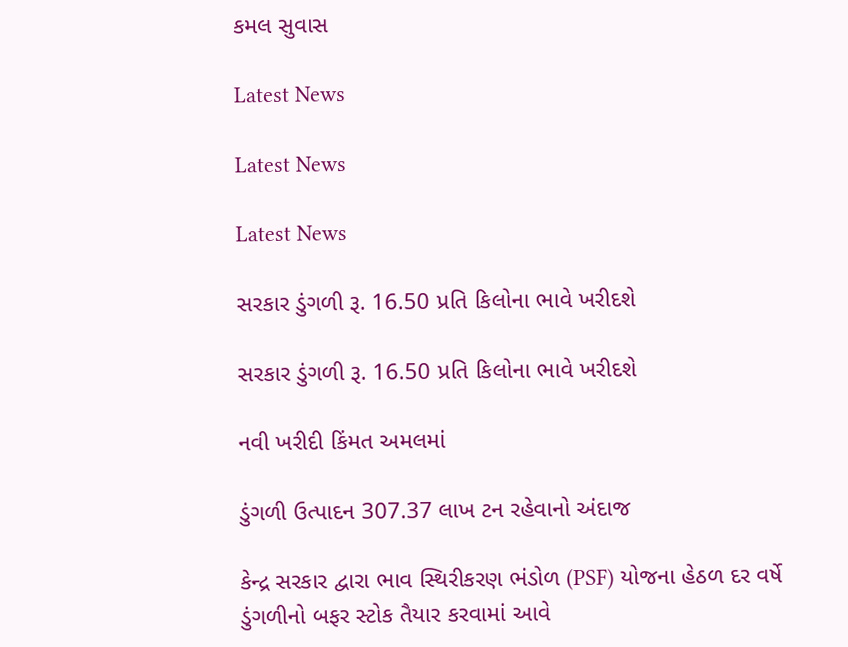કમલ સુવાસ

Latest News

Latest News

Latest News

સરકાર ડુંગળી રૂ. 16.50 પ્રતિ કિલોના ભાવે ખરીદશે

સરકાર ડુંગળી રૂ. 16.50 પ્રતિ કિલોના ભાવે ખરીદશે

નવી ખરીદી કિંમત અમલમાં

ડુંગળી ઉત્પાદન 307.37 લાખ ટન રહેવાનો અંદાજ

કેન્દ્ર સરકાર દ્વારા ભાવ સ્થિરીકરણ ભંડોળ (PSF) યોજના હેઠળ દર વર્ષે ડુંગળીનો બફર સ્ટોક તૈયાર કરવામાં આવે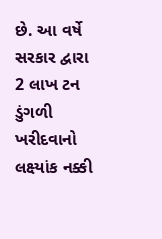છે. આ વર્ષે સરકાર દ્વારા 2 લાખ ટન ડુંગળી ખરીદવાનો લક્ષ્‍યાંક નક્કી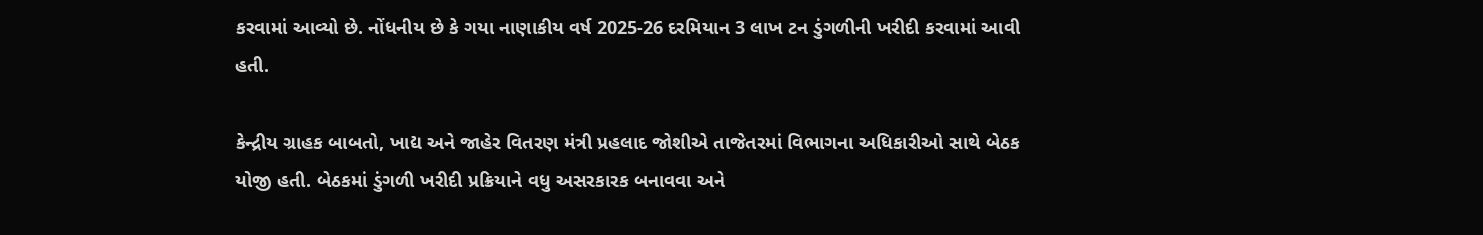કરવામાં આવ્યો છે. નોંધનીય છે કે ગયા નાણાકીય વર્ષ 2025-26 દરમિયાન 3 લાખ ટન ડુંગળીની ખરીદી કરવામાં આવી હતી.

કેન્દ્રીય ગ્રાહક બાબતો, ખાદ્ય અને જાહેર વિતરણ મંત્રી પ્રહલાદ જોશીએ તાજેતરમાં વિભાગના અધિકારીઓ સાથે બેઠક યોજી હતી. બેઠકમાં ડુંગળી ખરીદી પ્રક્રિયાને વધુ અસરકારક બનાવવા અને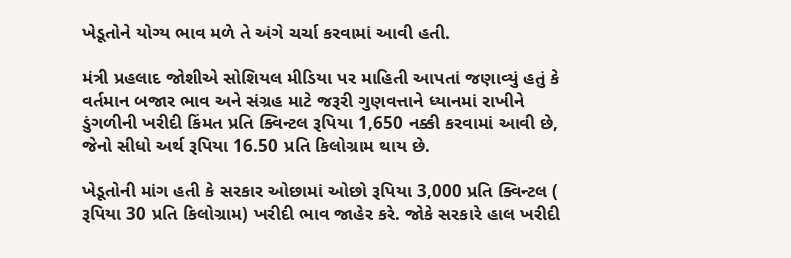ખેડૂતોને યોગ્ય ભાવ મળે તે અંગે ચર્ચા કરવામાં આવી હતી.

મંત્રી પ્રહલાદ જોશીએ સોશિયલ મીડિયા પર માહિતી આપતાં જણાવ્યું હતું કે વર્તમાન બજાર ભાવ અને સંગ્રહ માટે જરૂરી ગુણવત્તાને ધ્યાનમાં રાખીને ડુંગળીની ખરીદી કિંમત પ્રતિ ક્વિન્ટલ રૂપિયા 1,650 નક્કી કરવામાં આવી છે, જેનો સીધો અર્થ રૂપિયા 16.50 પ્રતિ કિલોગ્રામ થાય છે.

ખેડૂતોની માંગ હતી કે સરકાર ઓછામાં ઓછો રૂપિયા 3,000 પ્રતિ ક્વિન્ટલ ( રૂપિયા 30 પ્રતિ કિલોગ્રામ) ખરીદી ભાવ જાહેર કરે. જોકે સરકારે હાલ ખરીદી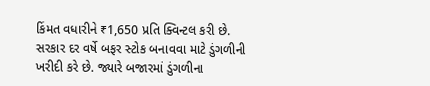કિંમત વધારીને ₹1,650 પ્રતિ ક્વિન્ટલ કરી છે.
સરકાર દર વર્ષે બફર સ્ટોક બનાવવા માટે ડુંગળીની ખરીદી કરે છે. જ્યારે બજારમાં ડુંગળીના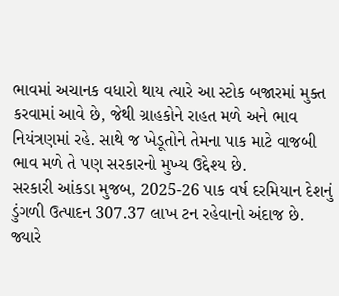ભાવમાં અચાનક વધારો થાય ત્યારે આ સ્ટોક બજારમાં મુક્ત કરવામાં આવે છે, જેથી ગ્રાહકોને રાહત મળે અને ભાવ નિયંત્રણમાં રહે. સાથે જ ખેડૂતોને તેમના પાક માટે વાજબી ભાવ મળે તે પણ સરકારનો મુખ્ય ઉદ્દેશ્ય છે.
સરકારી આંકડા મુજબ, 2025-26 પાક વર્ષ દરમિયાન દેશનું ડુંગળી ઉત્પાદન 307.37 લાખ ટન રહેવાનો અંદાજ છે. જ્યારે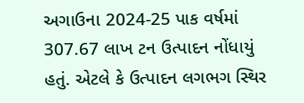અગાઉના 2024-25 પાક વર્ષમાં 307.67 લાખ ટન ઉત્પાદન નોંધાયું હતું. એટલે કે ઉત્પાદન લગભગ સ્થિર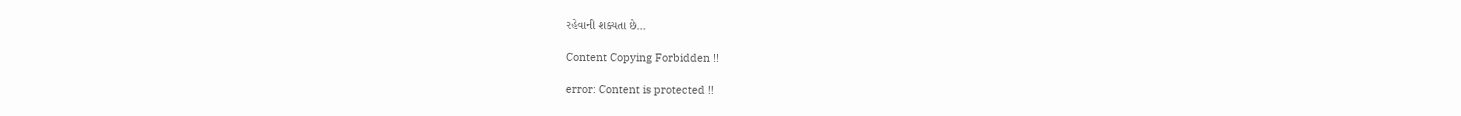રહેવાની શક્યતા છે…

Content Copying Forbidden !!

error: Content is protected !!